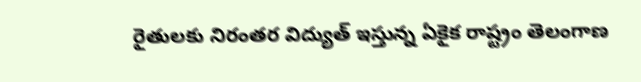రైతులకు నిరంతర విద్యుత్ ఇస్తున్న ఏకైక రాష్ట్రం తెలంగాణ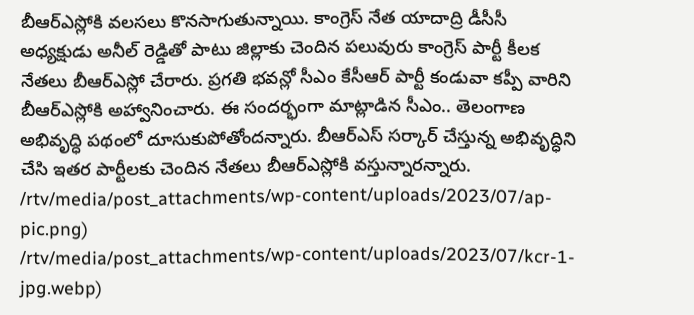బీఆర్ఎస్లోకి వలసలు కొనసాగుతున్నాయి. కాంగ్రెస్ నేత యాదాద్రి డీసీసీ అధ్యక్షుడు అనీల్ రెడ్డితో పాటు జిల్లాకు చెందిన పలువురు కాంగ్రెస్ పార్టీ కీలక నేతలు బీఆర్ఎస్లో చేరారు. ప్రగతి భవన్లో సీఎం కేసీఆర్ పార్టీ కండువా కప్పీ వారిని బీఆర్ఎస్లోకి అహ్వానించారు. ఈ సందర్భంగా మాట్లాడిన సీఎం.. తెలంగాణ అభివృద్ధి పథంలో దూసుకుపోతోందన్నారు. బీఆర్ఎస్ సర్కార్ చేస్తున్న అభివృద్ధిని చేసి ఇతర పార్టీలకు చెందిన నేతలు బీఆర్ఎస్లోకి వస్తున్నారన్నారు.
/rtv/media/post_attachments/wp-content/uploads/2023/07/ap-pic.png)
/rtv/media/post_attachments/wp-content/uploads/2023/07/kcr-1-jpg.webp)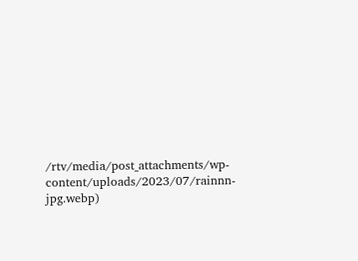/rtv/media/post_attachments/wp-content/uploads/2023/07/rainnn-jpg.webp)